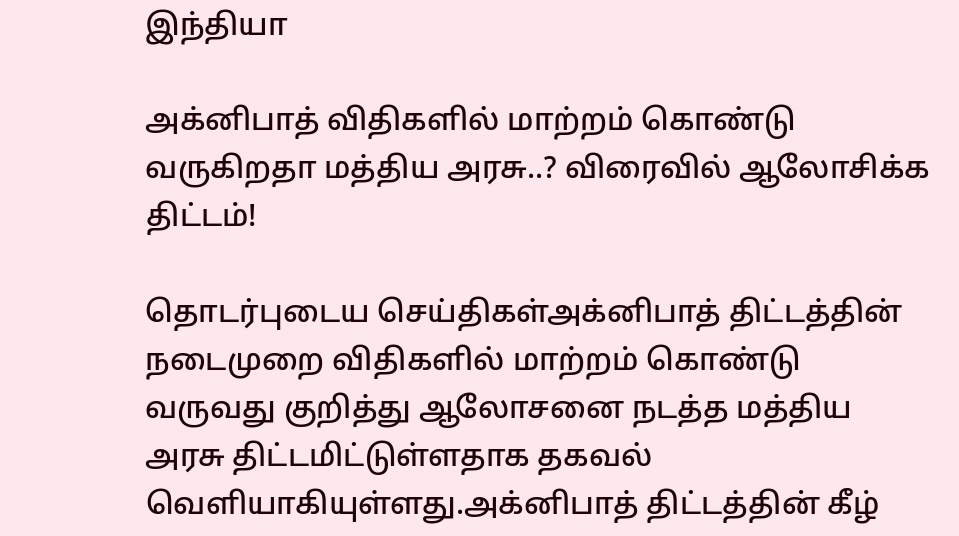இந்தியா

அக்னிபாத் விதிகளில் மாற்றம் கொண்டு வருகிறதா மத்திய அரசு..? விரைவில் ஆலோசிக்க திட்டம்!

தொடர்புடைய செய்திகள்அக்னிபாத் திட்டத்தின் நடைமுறை விதிகளில் மாற்றம் கொண்டு வருவது குறித்து ஆலோசனை நடத்த மத்திய அரசு திட்டமிட்டுள்ளதாக தகவல் வெளியாகியுள்ளது.அக்னிபாத் திட்டத்தின் கீழ்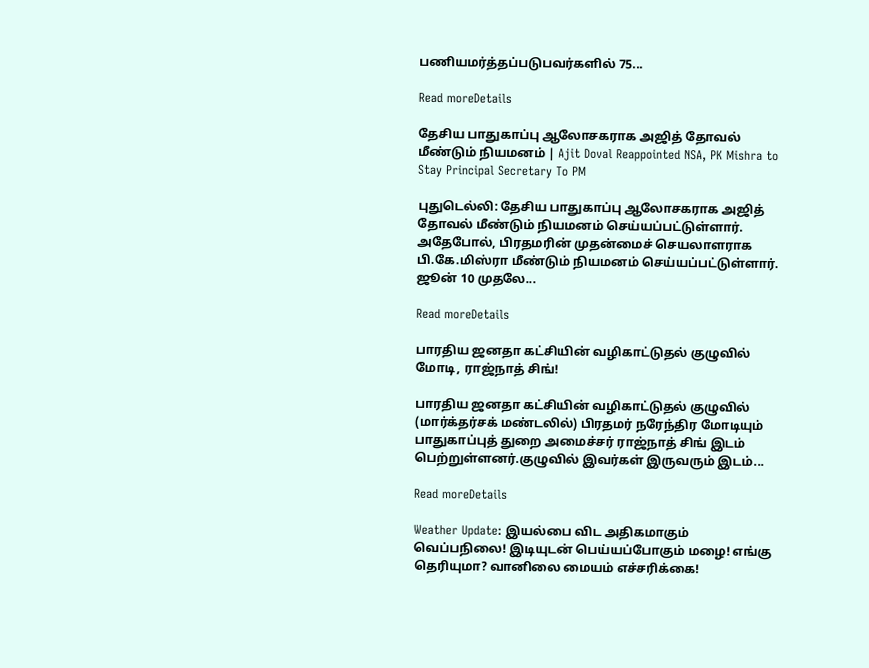பணியமர்த்தப்படுபவர்களில் 75...

Read moreDetails

தேசிய பாதுகாப்பு ஆலோசகராக அஜித் தோவல் மீண்டும் நியமனம் | Ajit Doval Reappointed NSA, PK Mishra to Stay Principal Secretary To PM

புதுடெல்லி: தேசிய பாதுகாப்பு ஆலோசகராக அஜித் தோவல் மீண்டும் நியமனம் செய்யப்பட்டுள்ளார். அதேபோல், பிரதமரின் முதன்மைச் செயலாளராக பி.கே.மிஸ்ரா மீண்டும் நியமனம் செய்யப்பட்டுள்ளார். ஜூன் 10 முதலே...

Read moreDetails

பாரதிய ஜனதா கட்சியின் வழிகாட்டுதல் குழுவில் மோடி, ராஜ்நாத் சிங்!

பாரதிய ஜனதா கட்சியின் வழிகாட்டுதல் குழுவில் (மார்க்தர்சக் மண்டலில்) பிரதமர் நரேந்திர மோடியும் பாதுகாப்புத் துறை அமைச்சர் ராஜ்நாத் சிங் இடம் பெற்றுள்ளனர்.குழுவில் இவர்கள் இருவரும் இடம்...

Read moreDetails

Weather Update: இயல்பை விட அதிகமாகும் வெப்பநிலை! இடியுடன் பெய்யப்போகும் மழை! எங்கு தெரியுமா? வானிலை மையம் எச்சரிக்கை!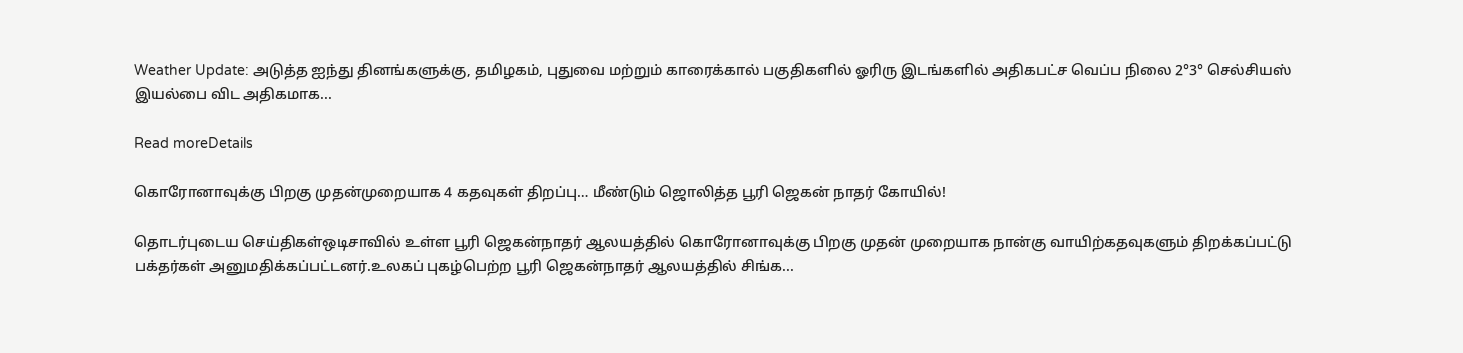Weather Update: அடுத்த ஐந்து தினங்களுக்கு, தமிழகம், புதுவை மற்றும் காரைக்கால் பகுதிகளில் ஓரிரு இடங்களில் அதிகபட்ச வெப்ப நிலை 2°3° செல்சியஸ் இயல்பை விட அதிகமாக...

Read moreDetails

கொரோனாவுக்கு பிறகு முதன்முறையாக 4 கதவுகள் திறப்பு… மீண்டும் ஜொலித்த பூரி ஜெகன் நாதர் கோயில்!

தொடர்புடைய செய்திகள்ஒடிசாவில் உள்ள பூரி ஜெகன்நாதர் ஆலயத்தில் கொரோனாவுக்கு பிறகு முதன் முறையாக நான்கு வாயிற்கதவுகளும் திறக்கப்பட்டு பக்தர்கள் அனுமதிக்கப்பட்டனர்.உலகப் புகழ்பெற்ற பூரி ஜெகன்நாதர் ஆலயத்தில் சிங்க...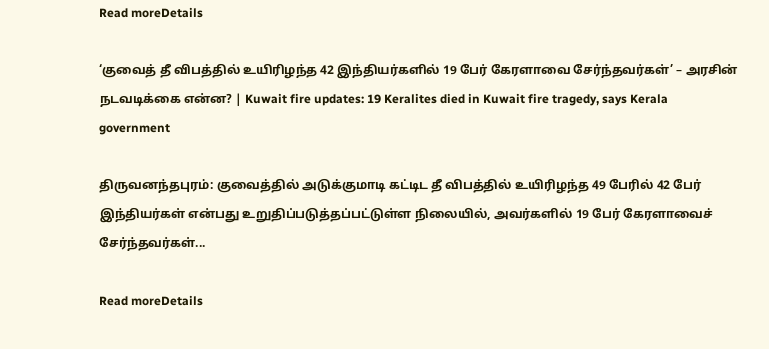Read moreDetails

‘குவைத் தீ விபத்தில் உயிரிழந்த 42 இந்தியர்களில் 19 பேர் கேரளாவை சேர்ந்தவர்கள்’ – அரசின் நடவடிக்கை என்ன? | Kuwait fire updates: 19 Keralites died in Kuwait fire tragedy, says Kerala government

திருவனந்தபுரம்: குவைத்தில் அடுக்குமாடி கட்டிட தீ விபத்தில் உயிரிழந்த 49 பேரில் 42 பேர் இந்தியர்கள் என்பது உறுதிப்படுத்தப்பட்டுள்ள நிலையில், அவர்களில் 19 பேர் கேரளாவைச் சேர்ந்தவர்கள்...

Read moreDetails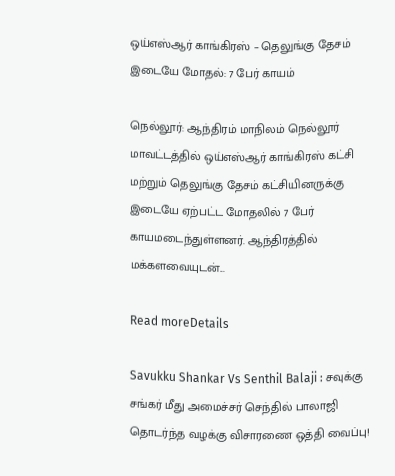ஒய்எஸ்ஆர் காங்கிரஸ் – தெலுங்கு தேசம் இடையே மோதல்: 7 பேர் காயம்

நெல்லூர்: ஆந்திரம் மாநிலம் நெல்லூர் மாவட்டத்தில் ஒய்எஸ்ஆர் காங்கிரஸ் கட்சி மற்றும் தெலுங்கு தேசம் கட்சியினருக்கு இடையே ஏற்பட்ட மோதலில் 7 பேர் காயமடைந்துள்ளனர். ஆந்திரத்தில் மக்களவையுடன்...

Read moreDetails

Savukku Shankar Vs Senthil Balaji : சவுக்கு சங்கர் மீது அமைச்சர் செந்தில் பாலாஜி தொடர்ந்த வழக்கு விசாரணை ஒத்தி வைப்பு!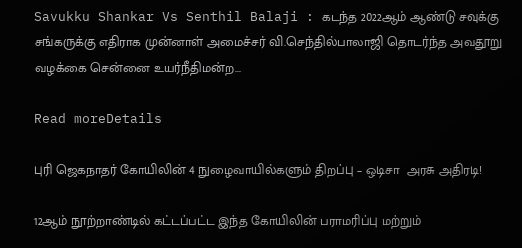Savukku Shankar Vs Senthil Balaji : கடந்த 2022ஆம் ஆண்டு சவுக்கு சங்கருக்கு எதிராக முன்னாள் அமைச்சர் வி.செந்தில்பாலாஜி தொடர்ந்த அவதூறு வழக்கை சென்னை உயர்நீதிமன்ற...

Read moreDetails

புரி ஜெகநாதர் கோயிலின் 4 நுழைவாயில்களும் திறப்பு – ஒடிசா  அரசு அதிரடி!

12ஆம் நூற்றாண்டில் கட்டப்பட்ட இந்த கோயிலின் பராமரிப்பு மற்றும்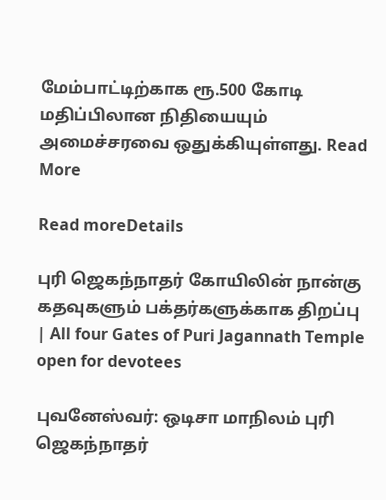மேம்பாட்டிற்காக ரூ.500 கோடி மதிப்பிலான நிதியையும் அமைச்சரவை ஒதுக்கியுள்ளது. Read More

Read moreDetails

புரி ஜெகந்நாதர் கோயிலின் நான்கு கதவுகளும் பக்தர்களுக்காக திறப்பு | All four Gates of Puri Jagannath Temple open for devotees

புவனேஸ்வர்: ஒடிசா மாநிலம் புரி ஜெகந்நாதர்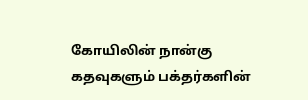கோயிலின் நான்கு கதவுகளும் பக்தர்களின்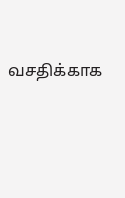வசதிக்காக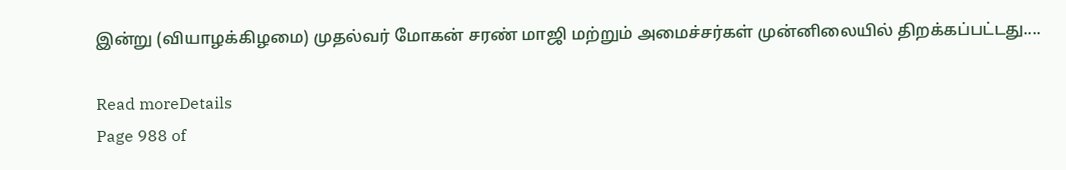இன்று (வியாழக்கிழமை) முதல்வர் மோகன் சரண் மாஜி மற்றும் அமைச்சர்கள் முன்னிலையில் திறக்கப்பட்டது....

Read moreDetails
Page 988 of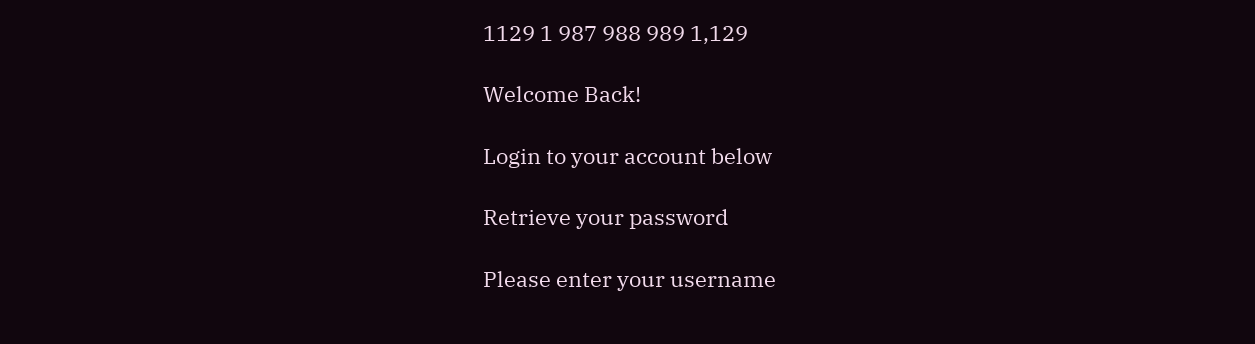1129 1 987 988 989 1,129

Welcome Back!

Login to your account below

Retrieve your password

Please enter your username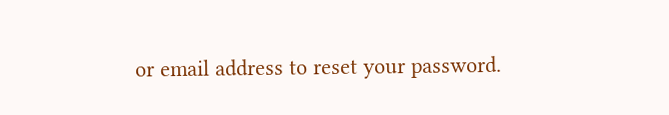or email address to reset your password.